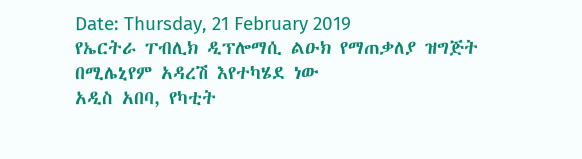Date: Thursday, 21 February 2019
የኤርትራ ፐብሊክ ዲፕሎማሲ ልዑክ የማጠቃለያ ዝግጅት በሚሌኒየም አዳረሽ እየተካሄደ ነው
አዲስ አበባ, የካቲት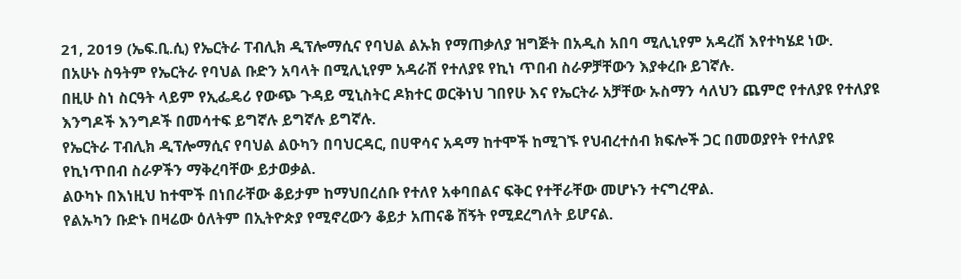21, 2019 (ኤፍ.ቢ.ሲ) የኤርትራ ፐብሊክ ዲፕሎማሲና የባህል ልኡክ የማጠቃለያ ዝግጅት በአዲስ አበባ ሚሊኒየም አዳረሽ እየተካሄደ ነው.
በአሁኑ ስዓትም የኤርትራ የባህል ቡድን አባላት በሚሊኒየም አዳራሽ የተለያዩ የኪነ ጥበብ ስራዎቻቸውን እያቀረቡ ይገኛሉ.
በዚሁ ስነ ስርዓት ላይም የኢፌዴሪ የውጭ ጉዳይ ሚኒስትር ዶክተር ወርቅነህ ገበየሁ እና የኤርትራ አቻቸው ኡስማን ሳለህን ጨምሮ የተለያዩ የተለያዩ እንግዶች እንግዶች በመሳተፍ ይግኛሉ ይግኛሉ ይግኛሉ.
የኤርትራ ፐብሊክ ዲፕሎማሲና የባህል ልዑካን በባህርዳር, በሀዋሳና አዳማ ከተሞች ከሚገኙ የህብረተሰብ ክፍሎች ጋር በመወያየት የተለያዩ የኪነጥበብ ስራዎችን ማቅረባቸው ይታወቃል.
ልዑካኑ በእነዚህ ከተሞች በነበራቸው ቆይታም ከማህበረሰቡ የተለየ አቀባበልና ፍቅር የተቸራቸው መሆኑን ተናግረዋል.
የልኡካን ቡድኑ በዛሬው ዕለትም በኢትዮጵያ የሚኖረውን ቆይታ አጠናቆ ሽኝት የሚደረግለት ይሆናል.